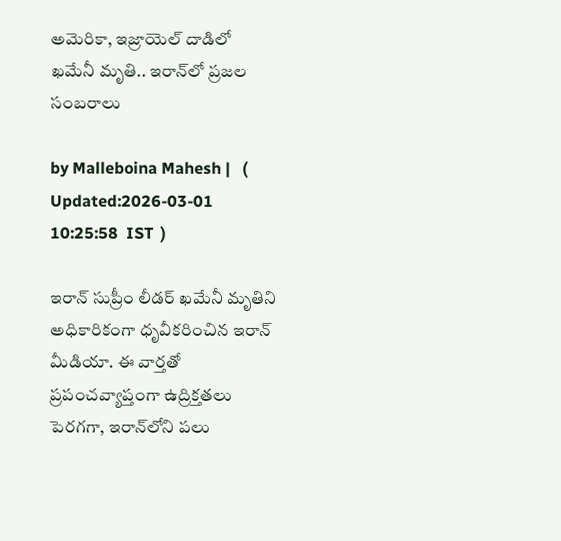అమెరికా, ఇజ్రాయెల్ దాడిలో ఖమేనీ మృతి.. ఇరాన్‌లో ప్రజల సంబరాలు

by Malleboina Mahesh |   (  Updated:2026-03-01 10:25:58  IST  )

ఇరాన్ సుప్రీం లీడర్ ఖమేనీ మృతిని అధికారికంగా ధృవీకరించిన ఇరాన్ మీడియా. ఈ వార్తతో ప్రపంచవ్యాప్తంగా ఉద్రిక్తతలు పెరగగా, ఇరాన్‌లోని పలు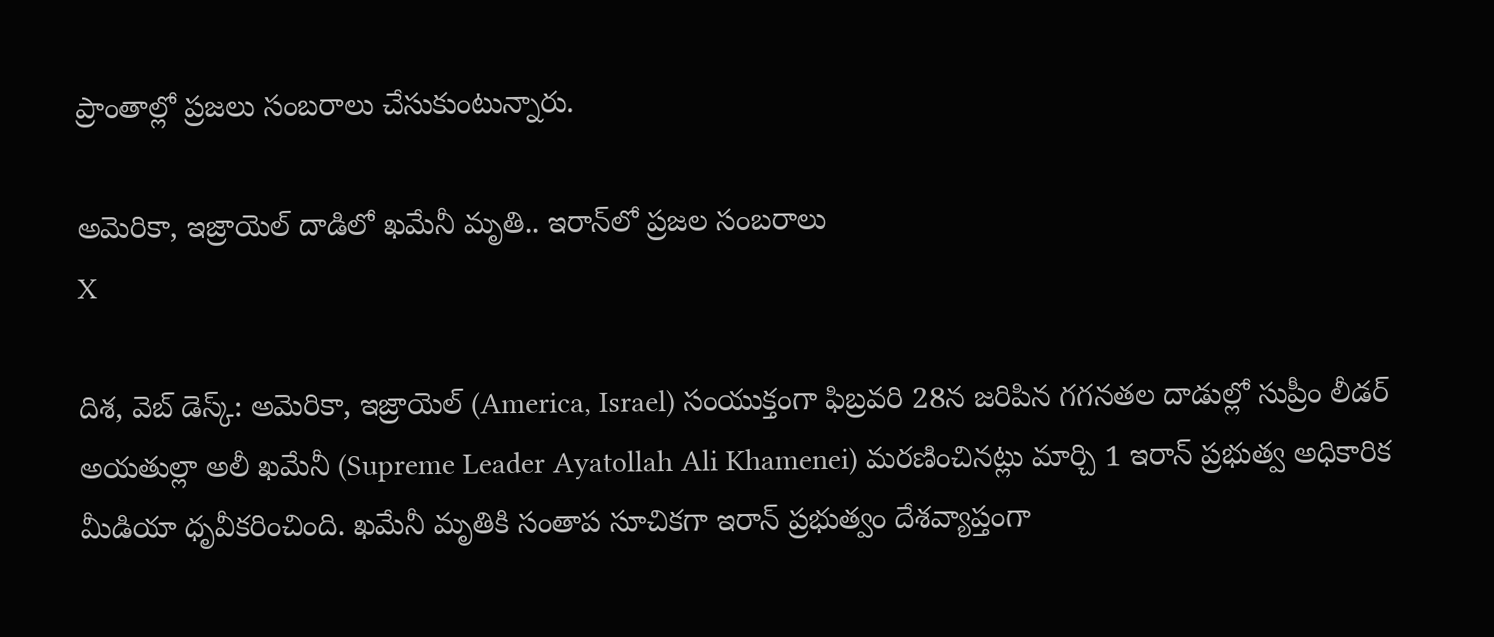ప్రాంతాల్లో ప్రజలు సంబరాలు చేసుకుంటున్నారు.

అమెరికా, ఇజ్రాయెల్ దాడిలో ఖమేనీ మృతి.. ఇరాన్‌లో ప్రజల సంబరాలు
X

దిశ, వెబ్ డెస్క్: అమెరికా, ఇజ్రాయెల్ (America, Israel) సంయుక్తంగా ఫిబ్రవరి 28న జరిపిన గగనతల దాడుల్లో సుప్రీం లీడర్ అయతుల్లా అలీ ఖమేనీ (Supreme Leader Ayatollah Ali Khamenei) మరణించినట్లు మార్చి 1 ఇరాన్ ప్రభుత్వ అధికారిక మీడియా ధృవీకరించింది. ఖమేనీ మృతికి సంతాప సూచికగా ఇరాన్ ప్రభుత్వం దేశవ్యాప్తంగా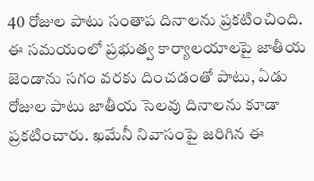40 రోజుల పాటు సంతాప దినాలను ప్రకటించింది. ఈ సమయంలో ప్రభుత్వ కార్యాలయాలపై జాతీయ జెండాను సగం వరకు దించడంతో పాటు, ఏడు రోజుల పాటు జాతీయ సెలవు దినాలను కూడా ప్రకటించారు. ఖమేనీ నివాసంపై జరిగిన ఈ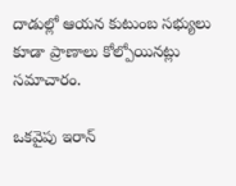దాడుల్లో ఆయన కుటుంబ సభ్యులు కూడా ప్రాణాలు కోల్పోయినట్లు సమాచారం.

ఒకవైపు ఇరాన్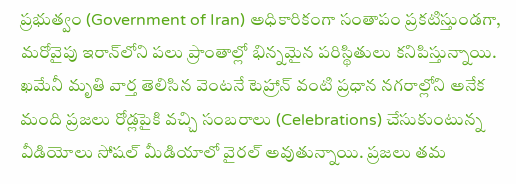ప్రభుత్వం (Government of Iran) అధికారికంగా సంతాపం ప్రకటిస్తుండగా, మరోవైపు ఇరాన్‌లోని పలు ప్రాంతాల్లో భిన్నమైన పరిస్థితులు కనిపిస్తున్నాయి. ఖమేనీ మృతి వార్త తెలిసిన వెంటనే టెహ్రాన్ వంటి ప్రధాన నగరాల్లోని అనేక మంది ప్రజలు రోడ్లపైకి వచ్చి సంబరాలు (Celebrations) చేసుకుంటున్న వీడియోలు సోషల్ మీడియాలో వైరల్ అవుతున్నాయి. ప్రజలు తమ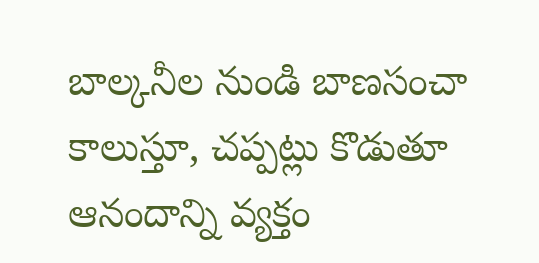బాల్కనీల నుండి బాణసంచా కాలుస్తూ, చప్పట్లు కొడుతూ ఆనందాన్ని వ్యక్తం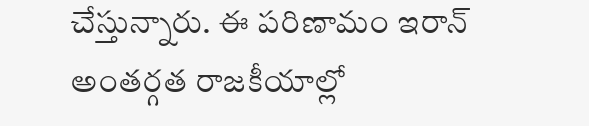చేస్తున్నారు. ఈ పరిణామం ఇరాన్ అంతర్గత రాజకీయాల్లో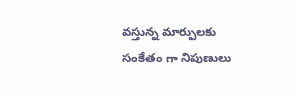వస్తున్న మార్పులకు సంకేతం గా నిపుణులు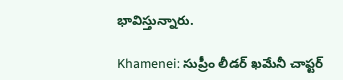భావిస్తున్నారు.

Khamenei: సుప్రీం లీడర్ ఖమేనీ చాప్టర్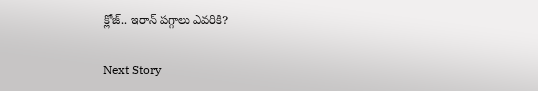క్లోజ్.. ఇరాన్ పగ్గాలు ఎవరికి?

Next Story